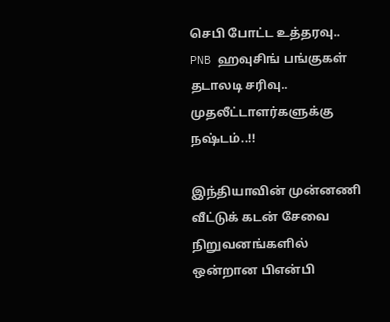செபி போட்ட உத்தரவு.. PNB ஹவுசிங் பங்குகள் தடாலடி சரிவு.. முதலீட்டாளர்களுக்கு நஷ்டம்..!!

இந்தியாவின் முன்னணி வீட்டுக் கடன் சேவை நிறுவனங்களில் ஒன்றான பிஎன்பி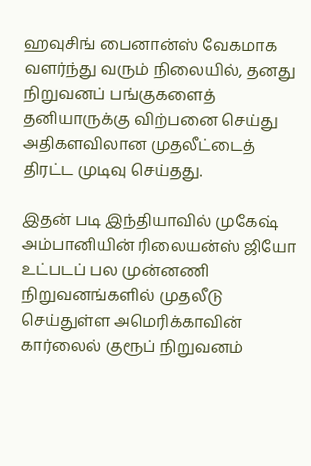ஹவுசிங் பைனான்ஸ் வேகமாக வளர்ந்து வரும் நிலையில், தனது நிறுவனப் பங்குகளைத் தனியாருக்கு விற்பனை செய்து அதிகளவிலான முதலீட்டைத் திரட்ட முடிவு செய்தது.

இதன் படி இந்தியாவில் முகேஷ் அம்பானியின் ரிலையன்ஸ் ஜியோ உட்படப் பல முன்னணி நிறுவனங்களில் முதலீடு செய்துள்ள அமெரிக்காவின் கார்லைல் குரூப் நிறுவனம்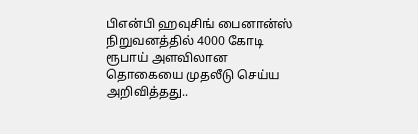பிஎன்பி ஹவுசிங் பைனான்ஸ் நிறுவனத்தில் 4000 கோடி ரூபாய் அளவிலான தொகையை முதலீடு செய்ய அறிவித்தது..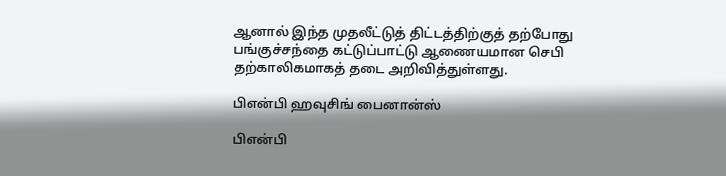ஆனால் இந்த முதலீட்டுத் திட்டத்திற்குத் தற்போது பங்குச்சந்தை கட்டுப்பாட்டு ஆணையமான செபி தற்காலிகமாகத் தடை அறிவித்துள்ளது.

பிஎன்பி ஹவுசிங் பைனான்ஸ்

பிஎன்பி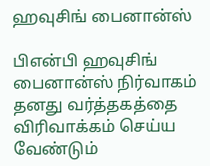ஹவுசிங் பைனான்ஸ்

பிஎன்பி ஹவுசிங் பைனான்ஸ் நிர்வாகம் தனது வர்த்தகத்தை விரிவாக்கம் செய்ய வேண்டும்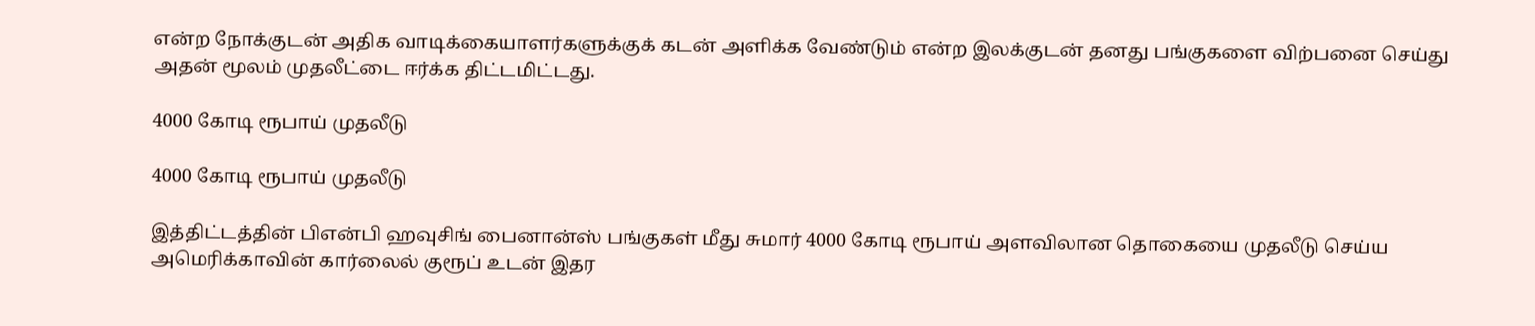என்ற நோக்குடன் அதிக வாடிக்கையாளர்களுக்குக் கடன் அளிக்க வேண்டும் என்ற இலக்குடன் தனது பங்குகளை விற்பனை செய்து அதன் மூலம் முதலீட்டை ஈர்க்க திட்டமிட்டது.

4000 கோடி ரூபாய் முதலீடு

4000 கோடி ரூபாய் முதலீடு

இத்திட்டத்தின் பிஎன்பி ஹவுசிங் பைனான்ஸ் பங்குகள் மீது சுமார் 4000 கோடி ரூபாய் அளவிலான தொகையை முதலீடு செய்ய அமெரிக்காவின் கார்லைல் குரூப் உடன் இதர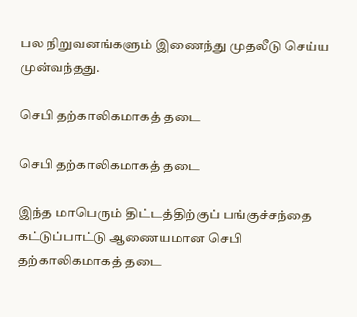பல நிறுவனங்களும் இணைந்து முதலீடு செய்ய முன்வந்தது.

செபி தற்காலிகமாகத் தடை

செபி தற்காலிகமாகத் தடை

இந்த மாபெரும் திட்டத்திற்குப் பங்குச்சந்தை கட்டுப்பாட்டு ஆணையமான செபி தற்காலிகமாகத் தடை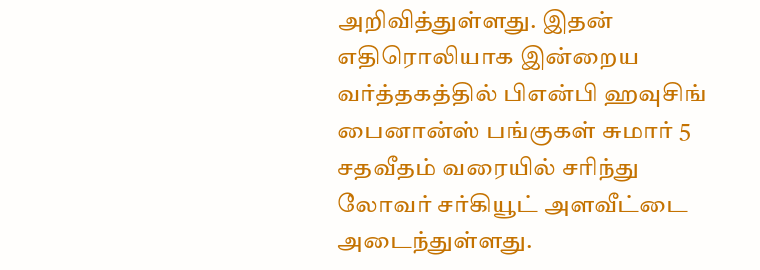அறிவித்துள்ளது. இதன் எதிரொலியாக இன்றைய வர்த்தகத்தில் பிஎன்பி ஹவுசிங் பைனான்ஸ் பங்குகள் சுமார் 5 சதவீதம் வரையில் சரிந்து லோவர் சர்கியூட் அளவீட்டை அடைந்துள்ளது.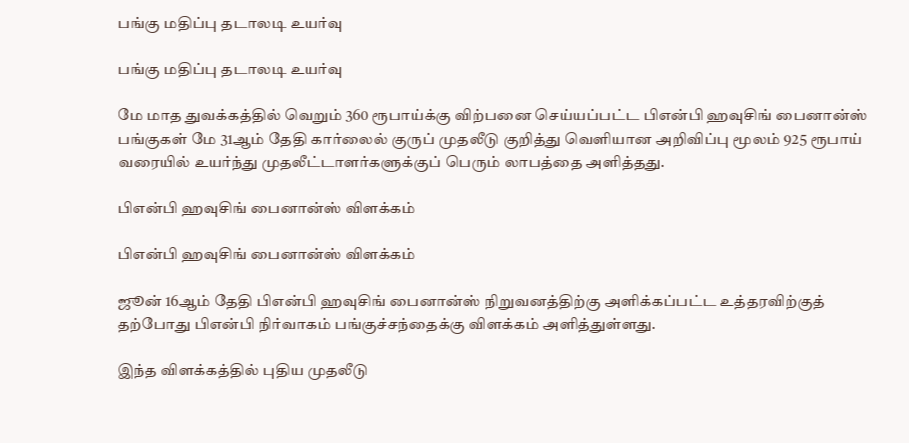பங்கு மதிப்பு தடாலடி உயர்வு

பங்கு மதிப்பு தடாலடி உயர்வு

மே மாத துவக்கத்தில் வெறும் 360 ரூபாய்க்கு விற்பனை செய்யப்பட்ட பிஎன்பி ஹவுசிங் பைனான்ஸ் பங்குகள் மே 31ஆம் தேதி கார்லைல் குருப் முதலீடு குறித்து வெளியான அறிவிப்பு மூலம் 925 ரூபாய் வரையில் உயர்ந்து முதலீட்டாளர்களுக்குப் பெரும் லாபத்தை அளித்தது.

பிஎன்பி ஹவுசிங் பைனான்ஸ் விளக்கம்

பிஎன்பி ஹவுசிங் பைனான்ஸ் விளக்கம்

ஜூன் 16ஆம் தேதி பிஎன்பி ஹவுசிங் பைனான்ஸ் நிறுவனத்திற்கு அளிக்கப்பட்ட உத்தரவிற்குத் தற்போது பிஎன்பி நிர்வாகம் பங்குச்சந்தைக்கு விளக்கம் அளித்துள்ளது.

இந்த விளக்கத்தில் புதிய முதலீடு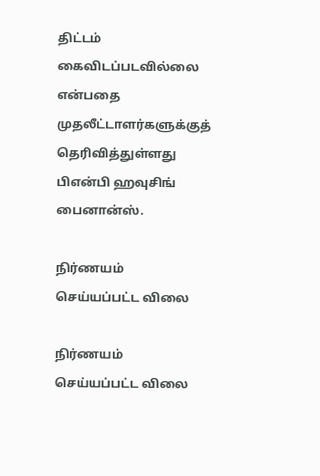திட்டம் கைவிடப்படவில்லை என்பதை முதலீட்டாளர்களுக்குத் தெரிவித்துள்ளது பிஎன்பி ஹவுசிங் பைனான்ஸ்.

நிர்ணயம் செய்யப்பட்ட விலை

நிர்ணயம் செய்யப்பட்ட விலை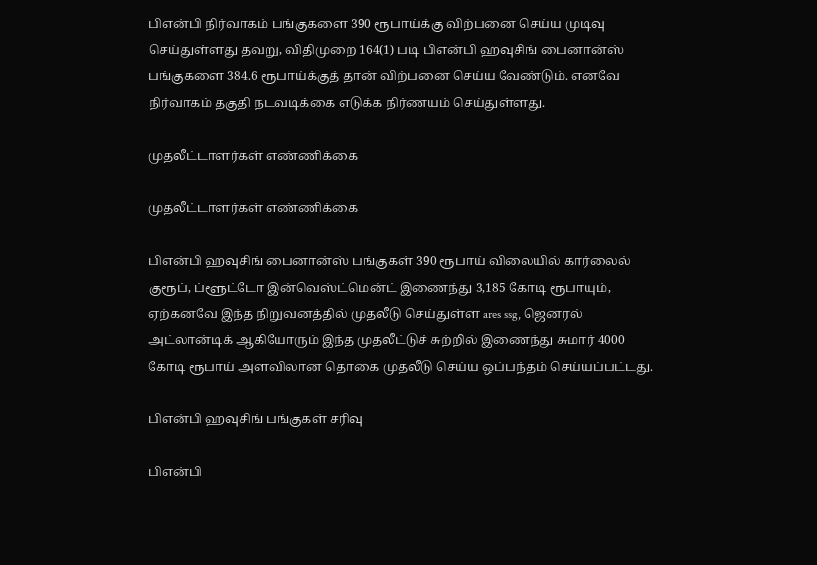பிஎன்பி நிர்வாகம் பங்குகளை 390 ரூபாய்க்கு விற்பனை செய்ய முடிவு செய்துள்ளது தவறு, விதிமுறை 164(1) படி பிஎன்பி ஹவுசிங் பைனான்ஸ் பங்குகளை 384.6 ரூபாய்க்குத் தான் விற்பனை செய்ய வேண்டும். எனவே நிர்வாகம் தகுதி நடவடிக்கை எடுக்க நிர்ணயம் செய்துள்ளது.

முதலீட்டாளர்கள் எண்ணிக்கை

முதலீட்டாளர்கள் எண்ணிக்கை

பிஎன்பி ஹவுசிங் பைனான்ஸ் பங்குகள் 390 ரூபாய் விலையில் கார்லைல் குரூப், ப்ளூட்டோ இன்வெஸ்ட்மென்ட் இணைந்து 3,185 கோடி ரூபாயும், ஏற்கனவே இந்த நிறுவனத்தில் முதலீடு செய்துள்ள ares ssg, ஜெனரல் அட்லான்டிக் ஆகியோரும் இந்த முதலீட்டுச் சுற்றில் இணைந்து சுமார் 4000 கோடி ரூபாய் அளவிலான தொகை முதலீடு செய்ய ஒப்பந்தம் செய்யப்பட்டது.

பிஎன்பி ஹவுசிங் பங்குகள் சரிவு

பிஎன்பி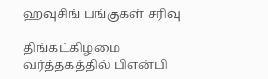ஹவுசிங் பங்குகள் சரிவு

திங்கட்கிழமை வர்த்தகத்தில் பிஎன்பி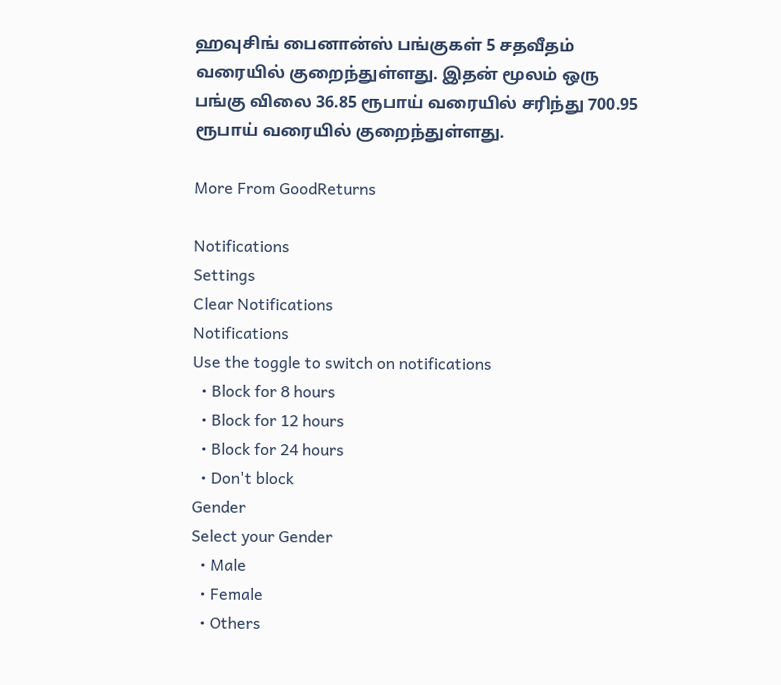ஹவுசிங் பைனான்ஸ் பங்குகள் 5 சதவீதம் வரையில் குறைந்துள்ளது. இதன் மூலம் ஒரு பங்கு விலை 36.85 ரூபாய் வரையில் சரிந்து 700.95 ரூபாய் வரையில் குறைந்துள்ளது.

More From GoodReturns

Notifications
Settings
Clear Notifications
Notifications
Use the toggle to switch on notifications
  • Block for 8 hours
  • Block for 12 hours
  • Block for 24 hours
  • Don't block
Gender
Select your Gender
  • Male
  • Female
  • Others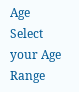Age
Select your Age Range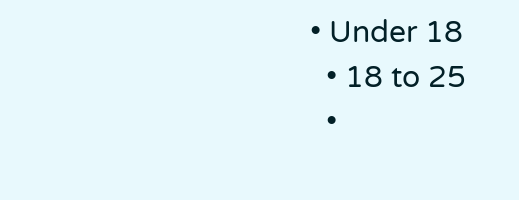• Under 18
  • 18 to 25
  •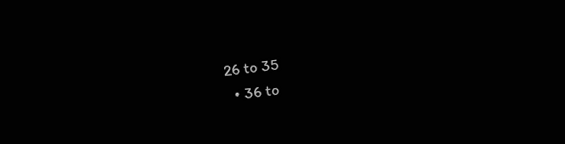26 to 35
  • 36 to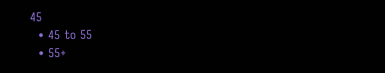45
  • 45 to 55
  • 55+